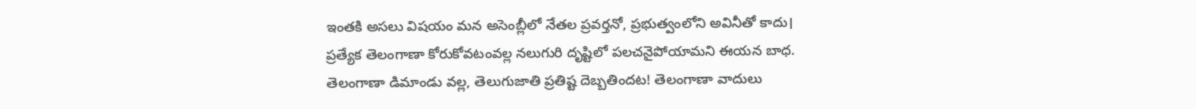ఇంతకి అసలు విషయం మన అసెంబ్లీలో నేతల ప్రవర్తనో, ప్రభుత్వంలోని అవినీతో కాదు। ప్రత్యేక తెలంగాణా కోరుకోవటంవల్ల నలుగురి దృష్టిలో పలచనైపోయామని ఈయన బాధ. తెలంగాణా డిమాండు వల్ల, తెలుగుజాతి ప్రతిష్ట దెబ్బతిందట! తెలంగాణా వాదులు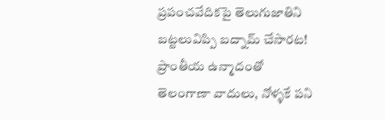ప్రపంచవేదికపై తెలుగుజాతిని బట్టలువిప్పి బద్నామ్ చేసారట! ప్రాంతీయ ఉన్మాదంతో తెలంగాణా వాదులు, నోళ్ళకే పని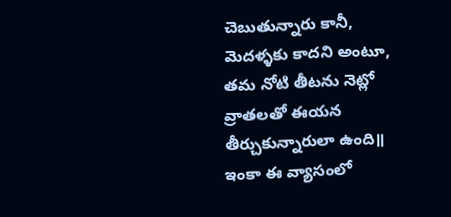చెబుతున్నారు కానీ, మెదళ్ళకు కాదని అంటూ, తమ నోటి తీటను నెట్లో వ్రాతలతో ఈయన తీర్చుకున్నారులా ఉంది॥ ఇంకా ఈ వ్యాసంలో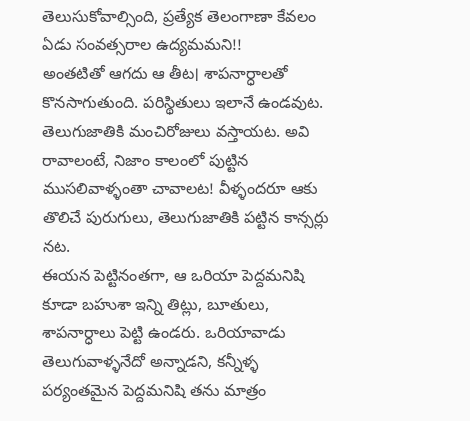తెలుసుకోవాల్సింది, ప్రత్యేక తెలంగాణా కేవలం ఏడు సంవత్సరాల ఉద్యమమని!!
అంతటితో ఆగదు ఆ తీట। శాపనార్ధాలతో కొనసాగుతుంది. పరిస్థితులు ఇలానే ఉండవుట. తెలుగుజాతికి మంచిరోజులు వస్తాయట. అవి రావాలంటే, నిజాం కాలంలో పుట్టిన ముసలివాళ్ళంతా చావాలట! వీళ్ళందరూ ఆకు తొలిచే పురుగులు, తెలుగుజాతికి పట్టిన కాన్సర్లు నట.
ఈయన పెట్టినంతగా, ఆ ఒరియా పెద్దమనిషి కూడా బహుశా ఇన్ని తిట్లు, బూతులు, శాపనార్ధాలు పెట్టి ఉండరు. ఒరియావాడు తెలుగువాళ్ళనేదో అన్నాడని, కన్నీళ్ళ పర్యంతమైన పెద్దమనిషి తను మాత్రం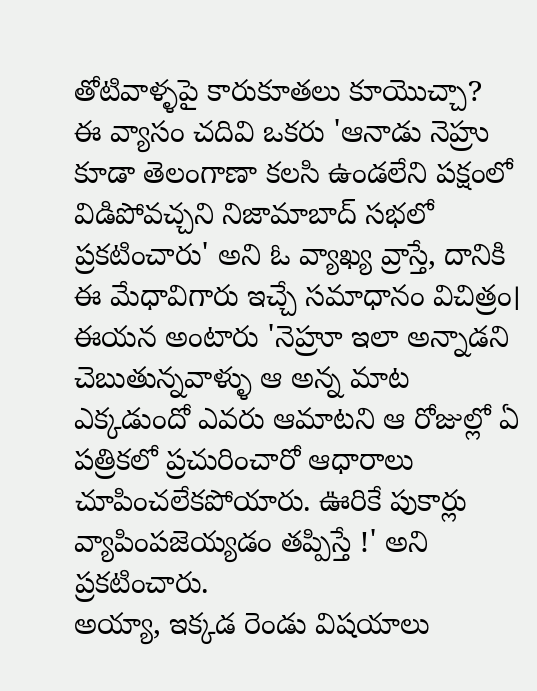తోటివాళ్ళపై కారుకూతలు కూయొచ్చా?
ఈ వ్యాసం చదివి ఒకరు 'ఆనాడు నెహ్రు కూడా తెలంగాణా కలసి ఉండలేని పక్షంలో విడిపోవచ్చని నిజామాబాద్ సభలో ప్రకటించారు' అని ఓ వ్యాఖ్య వ్రాస్తే, దానికి ఈ మేధావిగారు ఇచ్చే సమాధానం విచిత్రం। ఈయన అంటారు 'నెహ్రూ ఇలా అన్నాడని చెబుతున్నవాళ్ళు ఆ అన్న మాట ఎక్కడుందో ఎవరు ఆమాటని ఆ రోజుల్లో ఏ పత్రికలో ప్రచురించారో ఆధారాలు చూపించలేకపోయారు. ఊరికే పుకార్లు వ్యాపింపజెయ్యడం తప్పిస్తే !' అని ప్రకటించారు.
అయ్యా, ఇక్కడ రెండు విషయాలు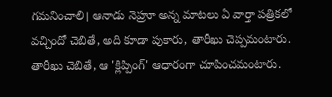గమనించాలి। ఆనాడు నెహ్రూ అన్న మాటలు ఏ వార్తా పత్రికలో వచ్చిందో చెబితే, అది కూడా పుకారు, తారీఖు చెప్పమంటారు. తారీఖు చెబితే, ఆ 'క్లిప్పింగ్' ఆధారంగా చూపించమంటారు.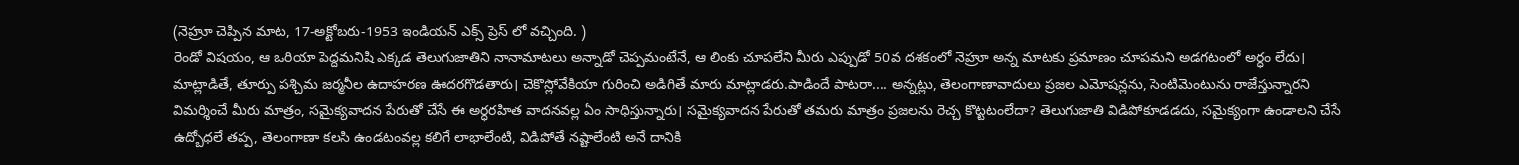(నెహ్రూ చెప్పిన మాట, 17-అక్టోబరు-1953 ఇండియన్ ఎక్స్ ప్రెస్ లో వచ్చింది. )
రెండో విషయం, ఆ ఒరియా పెద్దమనిషి ఎక్కడ తెలుగుజాతిని నానామాటలు అన్నాడో చెప్పమంటేనే, ఆ లింకు చూపలేని మీరు ఎప్పుడో 50వ దశకంలో నెహ్రూ అన్న మాటకు ప్రమాణం చూపమని అడగటంలో అర్ధం లేదు।
మాట్లాడితే, తూర్పు పశ్చిమ జర్మనీల ఉదాహరణ ఊదరగొడతారు। చెకొస్లోవేకియా గురించి అడిగితే మారు మాట్లాడరు.పాడిందే పాటరా.... అన్నట్లు, తెలంగాణావాదులు ప్రజల ఎమోషన్లను, సెంటిమెంటును రాజేస్తున్నారని విమర్శించే మీరు మాత్రం, సమైక్యవాదన పేరుతో చేసే ఈ అర్ధరహిత వాదనవల్ల ఏం సాధిస్తున్నారు। సమైక్యవాదన పేరుతో తమరు మాత్రం ప్రజలను రెచ్చ కొట్టటంలేదా? తెలుగుజాతి విడిపోకూడడదు, సమైక్యంగా ఉండాలని చేసే ఉద్బోధలే తప్ప, తెలంగాణా కలసి ఉండటంవల్ల కలిగే లాభాలేంటి, విడిపోతే నష్టాలేంటి అనే దానికి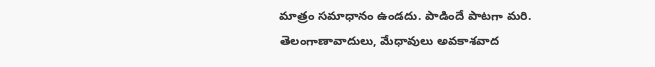మాత్రం సమాధానం ఉండదు. పాడిందే పాటగా మరి.
తెలంగాణావాదులు, మేధావులు అవకాశవాద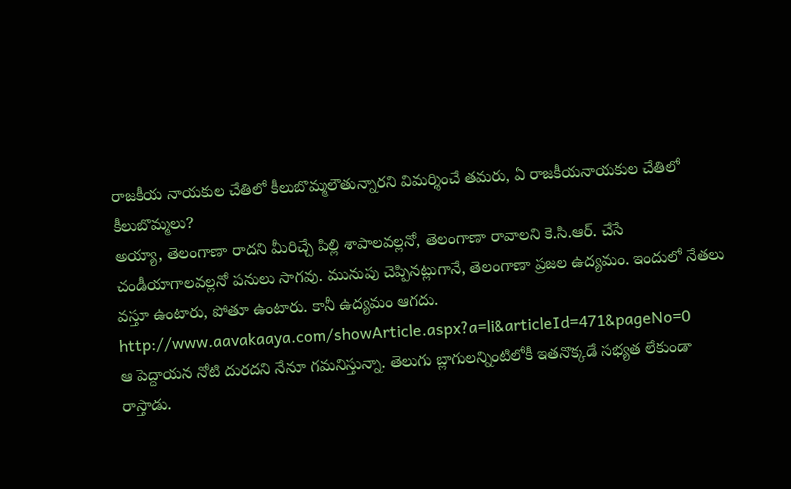రాజకీయ నాయకుల చేతిలో కీలుబొమ్మలౌతున్నారని విమర్శించే తమరు, ఏ రాజకీయనాయకుల చేతిలో కీలుబొమ్మలు?
అయ్యా, తెలంగాణా రాదని మీరిచ్చే పిల్లి శాపాలవల్లనో, తెలంగాణా రావాలని కె.సి.ఆర్. చేసే చండీయాగాలవల్లనో పనులు సాగవు. మునుపు చెప్పినట్లుగానే, తెలంగాణా ప్రజల ఉద్యమం. ఇందులో నేతలు వస్తూ ఉంటారు, పోతూ ఉంటారు. కానీ ఉద్యమం ఆగదు.
http://www.aavakaaya.com/showArticle.aspx?a=li&articleId=471&pageNo=0
ఆ పెద్దాయన నోటి దురదని నేనూ గమనిస్తున్నా. తెలుగు బ్లాగులన్నింటిలోకీ ఇతనొక్కడే సభ్యత లేకుండా రాస్తాడు.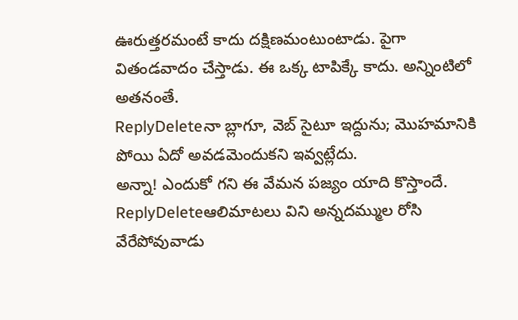ఊరుత్తరమంటే కాదు దక్షిణమంటుంటాడు. పైగా వితండవాదం చేస్తాడు. ఈ ఒక్క టాపిక్కే కాదు. అన్నింటిలో అతనంతే.
ReplyDeleteనా బ్లాగూ, వెబ్ సైటూ ఇద్దును; మొహమానికి పోయి ఏదో అవడమెందుకని ఇవ్వట్లేదు.
అన్నా! ఎందుకో గని ఈ వేమన పజ్యం యాది కొస్తాందే.
ReplyDeleteఆలిమాటలు విని అన్నదమ్ముల రోసి
వేరేపోవువాడు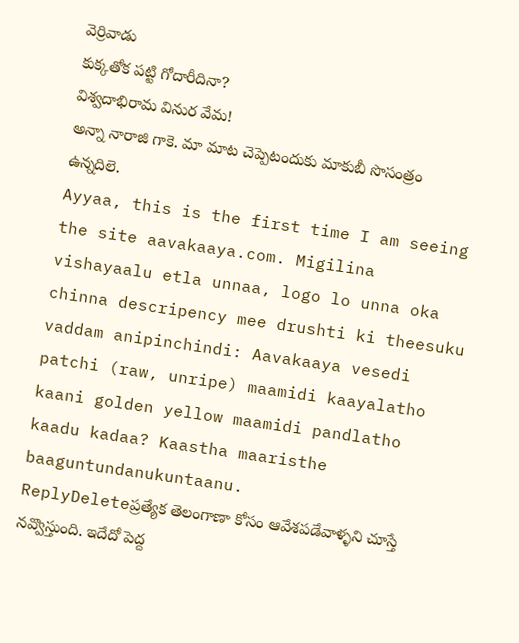వెర్రివాడు
కుక్కతోక పట్టి గోదారీదినా?
విశ్వదాభిరామ వినుర వేమ!
అన్నా నారాజి గాకె. మా మాట చెప్పెటందుకు మాకుబీ సొసంత్రం ఉన్నదిలె.
Ayyaa, this is the first time I am seeing the site aavakaaya.com. Migilina vishayaalu etla unnaa, logo lo unna oka chinna descripency mee drushti ki theesuku vaddam anipinchindi: Aavakaaya vesedi patchi (raw, unripe) maamidi kaayalatho kaani golden yellow maamidi pandlatho kaadu kadaa? Kaastha maaristhe baaguntundanukuntaanu.
ReplyDeleteప్రత్యేక తెలంగాణా కోసం ఆవేశపడేవాళ్ళని చూస్తే నవ్వొస్తుంది. ఇదేదో పెద్ద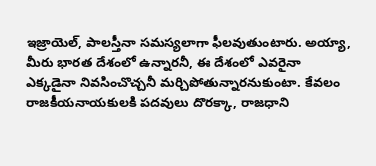ఇజ్రాయెల్, పాలస్తీనా సమస్యలాగా ఫీలవుతుంటారు. అయ్యా, మీరు భారత దేశంలో ఉన్నారనీ, ఈ దేశంలో ఎవరైనా ఎక్కడైనా నివసించొచ్చనీ మర్చిపోతున్నారనుకుంటా. కేవలం రాజకీయనాయకులకి పదవులు దొరక్కా, రాజధాని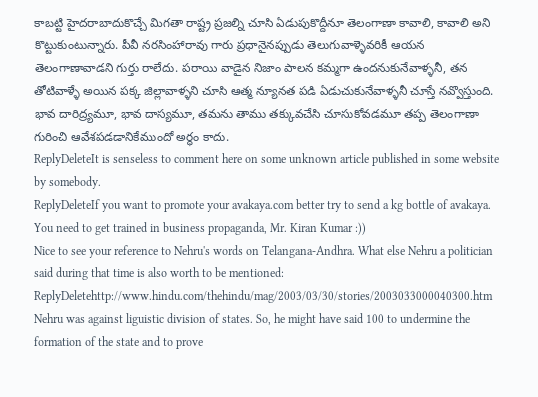కాబట్టి హైదరాబాదుకొచ్చే మిగతా రాష్ట్ర ప్రజల్ని చూసి ఏడుపుకొద్దీనూ తెలంగాణా కావాలి, కావాలి అని కొట్టుకుంటున్నారు. పీవీ నరసింహారావు గారు ప్రధానైనప్పుడు తెలుగువాళ్ళెవరికీ ఆయన తెలంగాణావాడని గుర్తు రాలేదు. పరాయి వాడైన నిజాం పాలన కమ్మగా ఉందనుకునేవాళ్ళనీ, తన తోటివాళ్ళే అయిన పక్క జిల్లావాళ్ళని చూసి ఆత్మ న్యూనత పడి ఏడుచుకునేవాళ్ళనీ చూస్తే నవ్వొస్తుంది. భావ దారిద్ర్యమూ, భావ దాస్యమూ, తమను తాము తక్కువచేసి చూసుకోవడమూ తప్ప తెలంగాణా గురించి ఆవేశపడడానికేముందో అర్ధం కాదు.
ReplyDeleteIt is senseless to comment here on some unknown article published in some website by somebody.
ReplyDeleteIf you want to promote your avakaya.com better try to send a kg bottle of avakaya.
You need to get trained in business propaganda, Mr. Kiran Kumar :))
Nice to see your reference to Nehru's words on Telangana-Andhra. What else Nehru a politician said during that time is also worth to be mentioned:
ReplyDeletehttp://www.hindu.com/thehindu/mag/2003/03/30/stories/2003033000040300.htm
Nehru was against liguistic division of states. So, he might have said 100 to undermine the formation of the state and to prove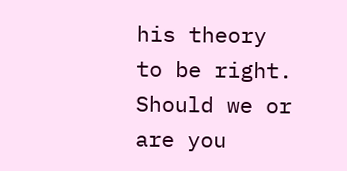his theory to be right. Should we or are you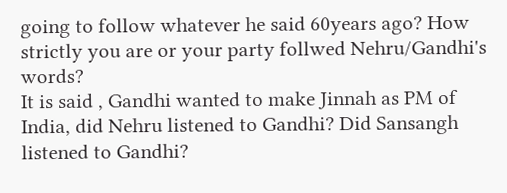going to follow whatever he said 60years ago? How strictly you are or your party follwed Nehru/Gandhi's words?
It is said , Gandhi wanted to make Jinnah as PM of India, did Nehru listened to Gandhi? Did Sansangh listened to Gandhi?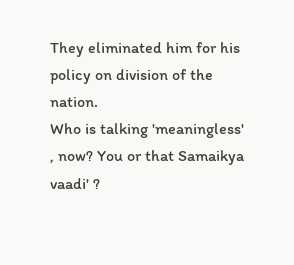They eliminated him for his policy on division of the nation.
Who is talking 'meaningless' , now? You or that Samaikya vaadi' ?